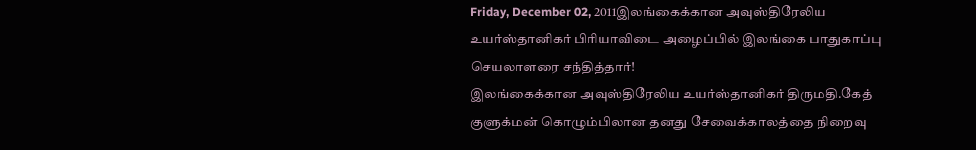Friday, December 02, 2011இலங்கைக்கான அவுஸ்திரேலிய உயர்ஸ்தானிகர் பிரியாவிடை அழைப்பில் இலங்கை பாதுகாப்பு செயலாளரை சந்தித்தார்!
இலங்கைக்கான அவுஸ்திரேலிய உயர்ஸ்தானிகர் திருமதி.கேத் குளுக்மன் கொழும்பிலான தனது சேவைக்காலத்தை நிறைவு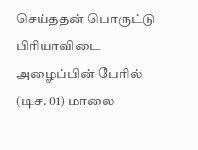செய்ததன் பொருட்டு பிரியாவிடை அழைப்பின் பேரில் (டிச. 01) மாலை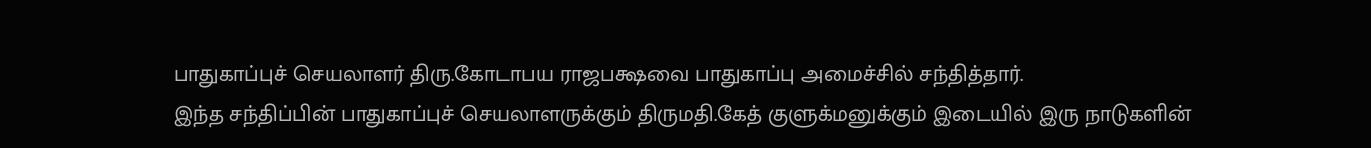பாதுகாப்புச் செயலாளர் திரு.கோடாபய ராஜபக்ஷவை பாதுகாப்பு அமைச்சில் சந்தித்தார்.
இந்த சந்திப்பின் பாதுகாப்புச் செயலாளருக்கும் திருமதி.கேத் குளுக்மனுக்கும் இடையில் இரு நாடுகளின்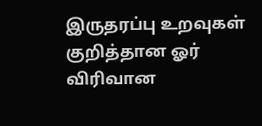இருதரப்பு உறவுகள் குறித்தான ஓர் விரிவான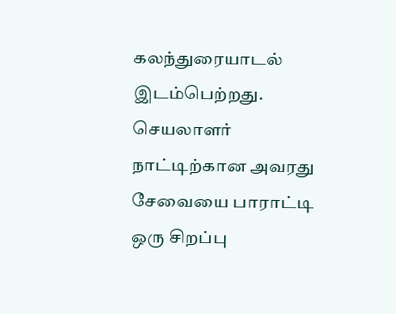கலந்துரையாடல் இடம்பெற்றது.
செயலாளர் நாட்டிற்கான அவரது சேவையை பாராட்டி ஒரு சிறப்பு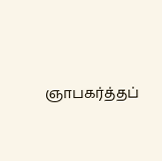ஞாபகர்த்தப்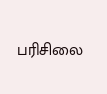பரிசிலை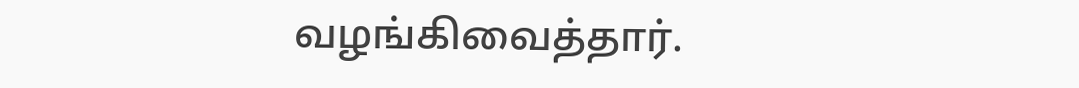வழங்கிவைத்தார்.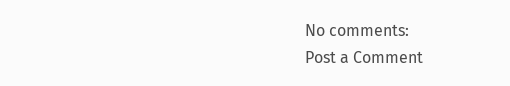No comments:
Post a Comment